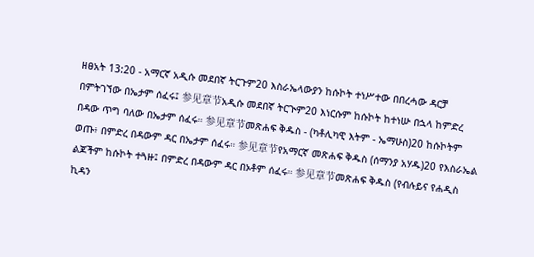ዘፀአት 13:20 - አማርኛ አዲሱ መደበኛ ትርጉም20 እስራኤላውያን ከሱኮት ተነሥተው በበረሓው ዳርቻ በምትገኘው በኤታም ሰፈሩ፤ 参见章节አዲሱ መደበኛ ትርጒም20 እነርሱም ከሱኮት ከተነሡ በኋላ ከምድረ በዳው ጥግ ባለው በኤታም ሰፈሩ። 参见章节መጽሐፍ ቅዱስ - (ካቶሊካዊ እትም - ኤማሁስ)20 ከሱኮትም ወጡ፥ በምድረ በዳውም ዳር በኤታም ሰፈሩ። 参见章节የአማርኛ መጽሐፍ ቅዱስ (ሰማንያ አሃዱ)20 የእስራኤል ልጆችም ከሱኮት ተጓዙ፤ በምድረ በዳውም ዳር በኦቶም ሰፈሩ። 参见章节መጽሐፍ ቅዱስ (የብሉይና የሐዲስ ኪዳን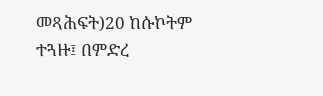መጻሕፍት)20 ከሱኮትም ተጓዙ፤ በምድረ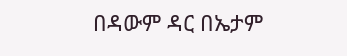በዳውም ዳር በኤታም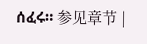ሰፈሩ። 参见章节 |